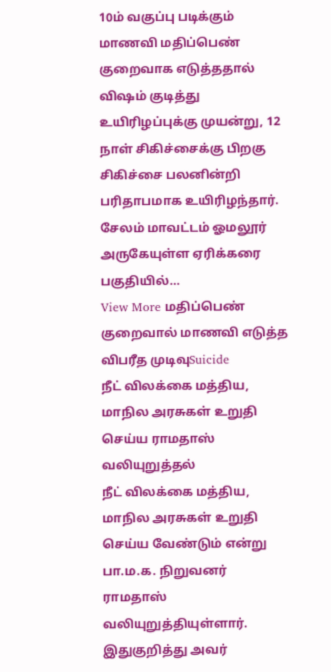10ம் வகுப்பு படிக்கும் மாணவி மதிப்பெண் குறைவாக எடுத்ததால் விஷம் குடித்து உயிரிழப்புக்கு முயன்று, 12 நாள் சிகிச்சைக்கு பிறகு சிகிச்சை பலனின்றி பரிதாபமாக உயிரிழந்தார். சேலம் மாவட்டம் ஓமலூர் அருகேயுள்ள ஏரிக்கரை பகுதியில்…
View More மதிப்பெண் குறைவால் மாணவி எடுத்த விபரீத முடிவுSuicide
நீட் விலக்கை மத்திய, மாநில அரசுகள் உறுதி செய்ய ராமதாஸ் வலியுறுத்தல்
நீட் விலக்கை மத்திய, மாநில அரசுகள் உறுதி செய்ய வேண்டும் என்று பா.ம.க. நிறுவனர் ராமதாஸ் வலியுறுத்தியுள்ளார். இதுகுறித்து அவர்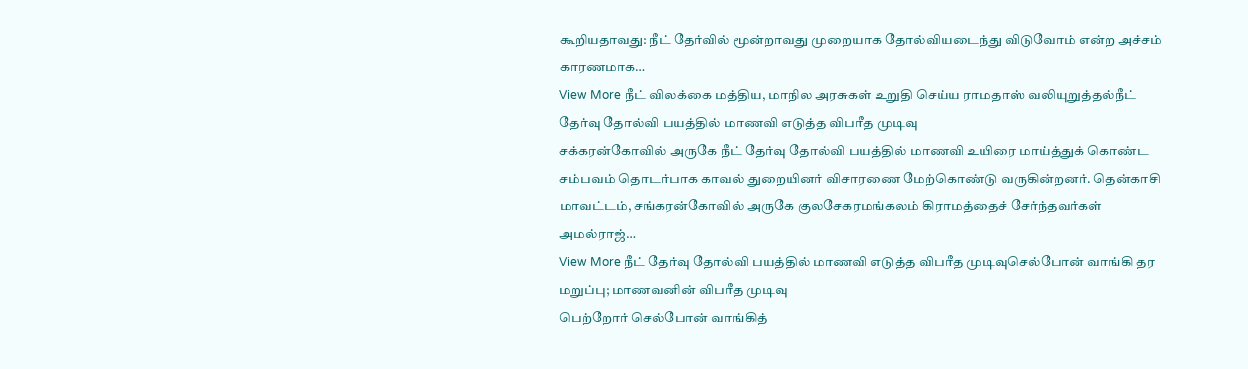கூறியதாவது: நீட் தேர்வில் மூன்றாவது முறையாக தோல்வியடைந்து விடுவோம் என்ற அச்சம் காரணமாக…
View More நீட் விலக்கை மத்திய, மாநில அரசுகள் உறுதி செய்ய ராமதாஸ் வலியுறுத்தல்நீட் தேர்வு தோல்வி பயத்தில் மாணவி எடுத்த விபரீத முடிவு
சக்கரன்கோவில் அருகே நீட் தேர்வு தோல்வி பயத்தில் மாணவி உயிரை மாய்த்துக் கொண்ட சம்பவம் தொடர்பாக காவல் துறையினர் விசாரணை மேற்கொண்டு வருகின்றனர். தென்காசி மாவட்டம், சங்கரன்கோவில் அருகே குலசேகரமங்கலம் கிராமத்தைச் சேர்ந்தவர்கள் அமல்ராஜ்…
View More நீட் தேர்வு தோல்வி பயத்தில் மாணவி எடுத்த விபரீத முடிவுசெல்போன் வாங்கி தர மறுப்பு; மாணவனின் விபரீத முடிவு
பெற்றோர் செல்போன் வாங்கித்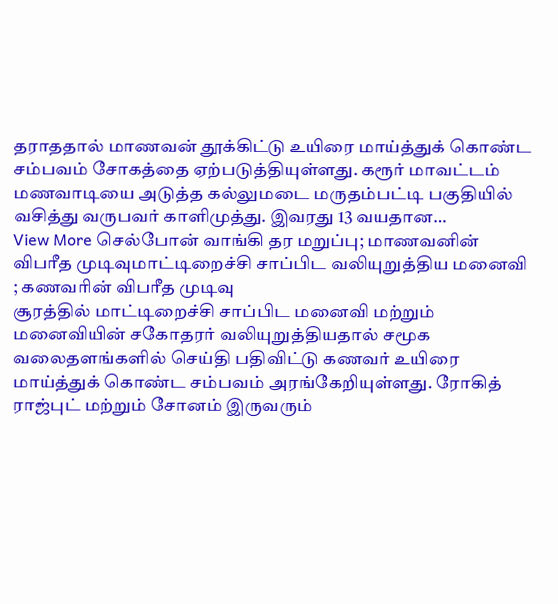தராததால் மாணவன் தூக்கிட்டு உயிரை மாய்த்துக் கொண்ட சம்பவம் சோகத்தை ஏற்படுத்தியுள்ளது. கரூர் மாவட்டம் மணவாடியை அடுத்த கல்லுமடை மருதம்பட்டி பகுதியில் வசித்து வருபவர் காளிமுத்து. இவரது 13 வயதான…
View More செல்போன் வாங்கி தர மறுப்பு; மாணவனின் விபரீத முடிவுமாட்டிறைச்சி சாப்பிட வலியுறுத்திய மனைவி ; கணவரின் விபரீத முடிவு
சூரத்தில் மாட்டிறைச்சி சாப்பிட மனைவி மற்றும் மனைவியின் சகோதரர் வலியுறுத்தியதால் சமூக வலைதளங்களில் செய்தி பதிவிட்டு கணவர் உயிரை மாய்த்துக் கொண்ட சம்பவம் அரங்கேறியுள்ளது. ரோகித் ராஜ்புட் மற்றும் சோனம் இருவரும்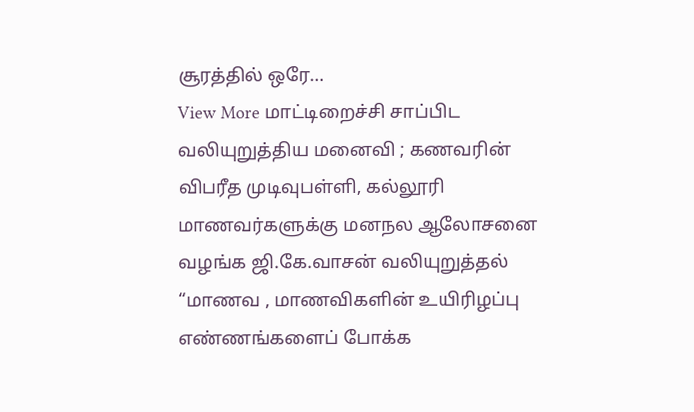சூரத்தில் ஒரே…
View More மாட்டிறைச்சி சாப்பிட வலியுறுத்திய மனைவி ; கணவரின் விபரீத முடிவுபள்ளி, கல்லூரி மாணவர்களுக்கு மனநல ஆலோசனை வழங்க ஜி.கே.வாசன் வலியுறுத்தல்
“மாணவ , மாணவிகளின் உயிரிழப்பு எண்ணங்களைப் போக்க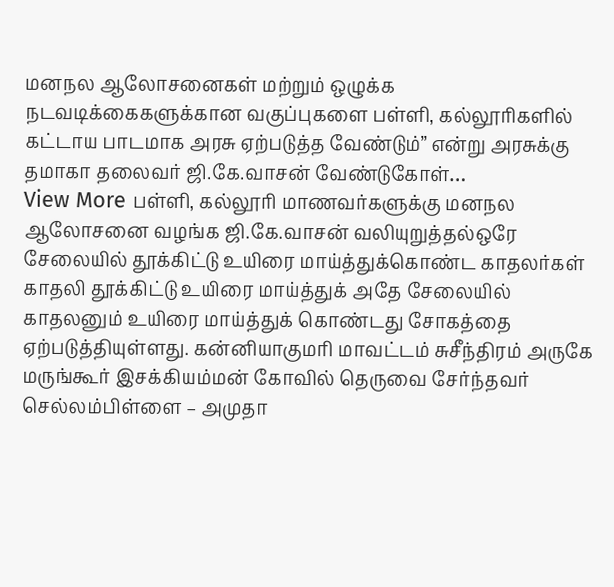மனநல ஆலோசனைகள் மற்றும் ஒழுக்க நடவடிக்கைகளுக்கான வகுப்புகளை பள்ளி, கல்லூரிகளில் கட்டாய பாடமாக அரசு ஏற்படுத்த வேண்டும்” என்று அரசுக்கு தமாகா தலைவர் ஜி.கே.வாசன் வேண்டுகோள்…
View More பள்ளி, கல்லூரி மாணவர்களுக்கு மனநல ஆலோசனை வழங்க ஜி.கே.வாசன் வலியுறுத்தல்ஒரே சேலையில் தூக்கிட்டு உயிரை மாய்த்துக்கொண்ட காதலர்கள்
காதலி தூக்கிட்டு உயிரை மாய்த்துக் அதே சேலையில் காதலனும் உயிரை மாய்த்துக் கொண்டது சோகத்தை ஏற்படுத்தியுள்ளது. கன்னியாகுமரி மாவட்டம் சுசீந்திரம் அருகே மருங்கூர் இசக்கியம்மன் கோவில் தெருவை சேர்ந்தவர் செல்லம்பிள்ளை – அமுதா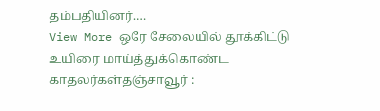தம்பதியினர்.…
View More ஒரே சேலையில் தூக்கிட்டு உயிரை மாய்த்துக்கொண்ட காதலர்கள்தஞ்சாவூர் :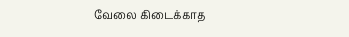வேலை கிடைக்காத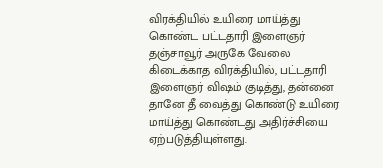விரக்தியில் உயிரை மாய்த்து கொண்ட பட்டதாரி இளைஞர்
தஞ்சாவூர் அருகே வேலை கிடைக்காத விரக்தியில், பட்டதாரி இளைஞர் விஷம் குடித்து, தன்னை தானே தீ வைத்து கொண்டு உயிரை மாய்த்து கொண்டது அதிர்ச்சியை ஏற்படுத்தியுள்ளது.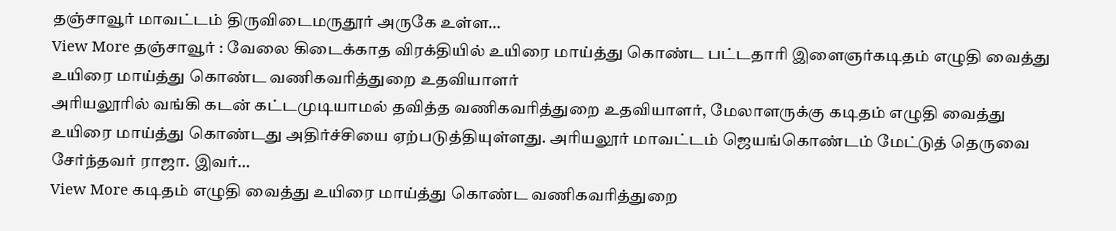தஞ்சாவூர் மாவட்டம் திருவிடைமருதூர் அருகே உள்ள…
View More தஞ்சாவூர் : வேலை கிடைக்காத விரக்தியில் உயிரை மாய்த்து கொண்ட பட்டதாரி இளைஞர்கடிதம் எழுதி வைத்து உயிரை மாய்த்து கொண்ட வணிகவரித்துறை உதவியாளர்
அரியலூரில் வங்கி கடன் கட்டமுடியாமல் தவித்த வணிகவரித்துறை உதவியாளர், மேலாளருக்கு கடிதம் எழுதி வைத்து உயிரை மாய்த்து கொண்டது அதிர்ச்சியை ஏற்படுத்தியுள்ளது. அரியலூர் மாவட்டம் ஜெயங்கொண்டம் மேட்டுத் தெருவை சேர்ந்தவர் ராஜா. இவர்…
View More கடிதம் எழுதி வைத்து உயிரை மாய்த்து கொண்ட வணிகவரித்துறை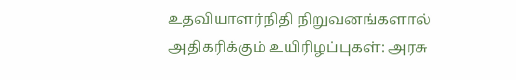உதவியாளர்நிதி நிறுவனங்களால் அதிகரிக்கும் உயிரிழப்புகள்: அரசு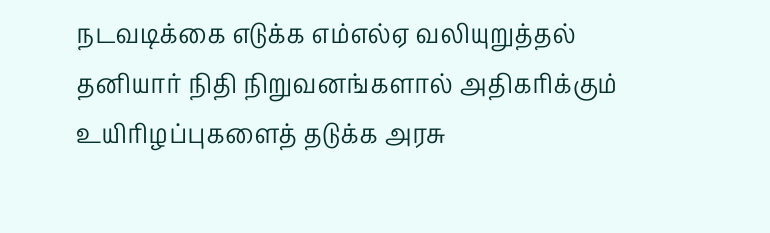நடவடிக்கை எடுக்க எம்எல்ஏ வலியுறுத்தல்
தனியார் நிதி நிறுவனங்களால் அதிகரிக்கும் உயிரிழப்புகளைத் தடுக்க அரசு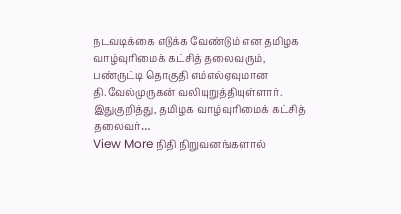நடவடிக்கை எடுக்க வேண்டும் என தமிழக வாழ்வுரிமைக் கட்சித் தலைவரும், பண்ருட்டி தொகுதி எம்எல்ஏவுமான தி.வேல்முருகன் வலியுறுத்தியுள்ளார். இதுகுறித்து, தமிழக வாழ்வுரிமைக் கட்சித் தலைவர்…
View More நிதி நிறுவனங்களால்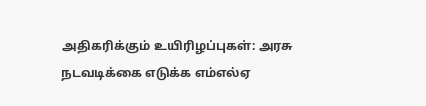அதிகரிக்கும் உயிரிழப்புகள்: அரசு நடவடிக்கை எடுக்க எம்எல்ஏ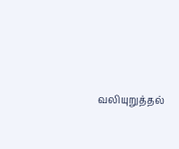வலியுறுத்தல்